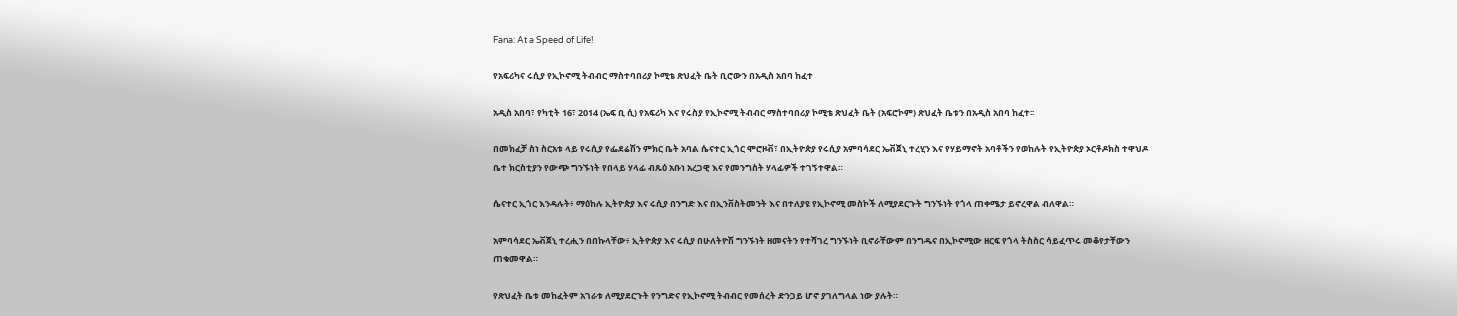Fana: At a Speed of Life!

የአፍሪካና ሩሲያ የኢኮኖሚ ትብብር ማስተባበሪያ ኮሚቴ ጽህፈት ቤት ቢሮውን በአዲስ አበባ ከፈተ

አዲስ አበባ፣ የካቲት 16፣ 2014 (ኤፍ ቢ ሲ) የአፍሪካ እና የሩስያ የኢኮኖሚ ትብብር ማስተባበሪያ ኮሚቴ ጽህፈት ቤት (አፍሮኮም) ጽህፈት ቤቱን በአዲስ አበባ ከፈተ፡፡

በመክፈቻ ስነ ስርአቱ ላይ የሩሲያ የፌደሬሽን ምክር ቤት አባል ሴናተር ኢጎር ሞሮዞቭ፣ በኢትዮጵያ የሩሲያ አምባሳደር ኤቭጀኒ ተረሂን እና የሃይማኖት አባቶችን የወከሉት የኢትዮጵያ ኦርቶዶክስ ተዋህዶ ቤተ ክርስቲያን የውጭ ግንኙነት የበላይ ሃላፊ ብጹዕ አቡነ አረጋዊ እና የመንግስት ሃላፊዎች ተገኝተዋል።

ሴናተር ኢጎር እንዳሉት፥ ማዕከሉ ኢትዮጵያ እና ሩሲያ በንግድ እና በኢንቨስትመንት እና በተለያዩ የኢኮኖሚ መስኮች ለሚያደርጉት ግንኙነት የጎላ ጠቀሜታ ይኖረዋል ብለዋል።

አምባሳደር ኤቭጀኒ ተረሒን በበኩላቸው፥ ኢትዮጵያ እና ሩሲያ በሁለትዮሽ ግንኙነት ዘመናትን የተሻገረ ግንኙነት ቢኖራቸውም በንግዱና በኢኮኖሚው ዘርፍ የጎላ ትስስር ሳይፈጥሩ መቆየታቸውን ጠቁመዋል።

የጽህፈት ቤቱ መከፈትም አገራቱ ለሚያደርጉት የንግድና የኢኮኖሚ ትብብር የመሰረት ድንጋይ ሆኖ ያገለግላል ነው ያሉት።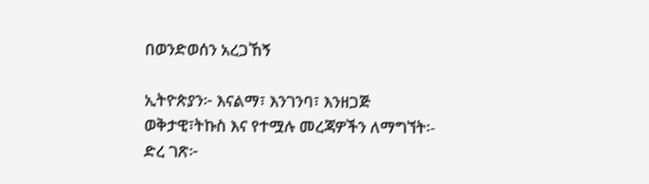በወንድወሰን አረጋኸኝ

ኢትዮጵያን፦ እናልማ፣ እንገንባ፣ እንዘጋጅ
ወቅታዊ፣ትኩስ እና የተሟሉ መረጃዎችን ለማግኘት፡-
ድረ ገጽ፦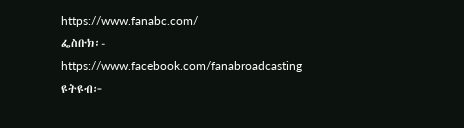https://www.fanabc.com/
ፌስቡክ፡- https://www.facebook.com/fanabroadcasting
ዩትዩብ፦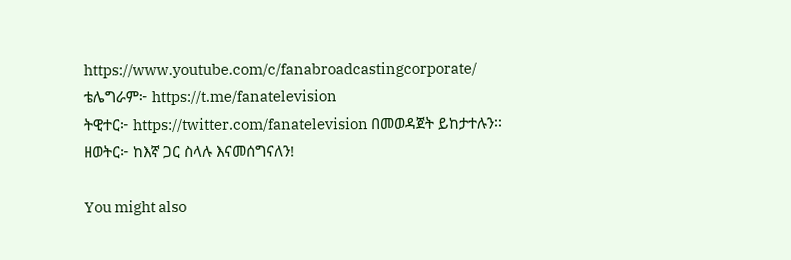https://www.youtube.com/c/fanabroadcastingcorporate/
ቴሌግራም፦ https://t.me/fanatelevision
ትዊተር፦ https://twitter.com/fanatelevision በመወዳጀት ይከታተሉን፡፡
ዘወትር፦ ከእኛ ጋር ስላሉ እናመሰግናለን!

You might also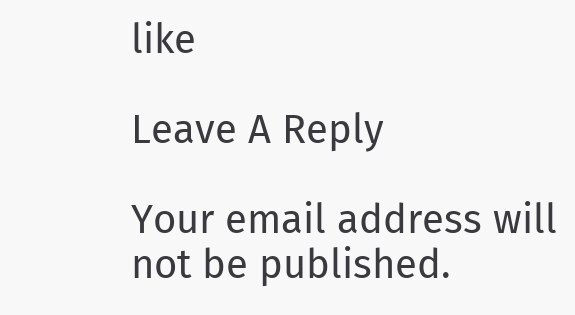like

Leave A Reply

Your email address will not be published.